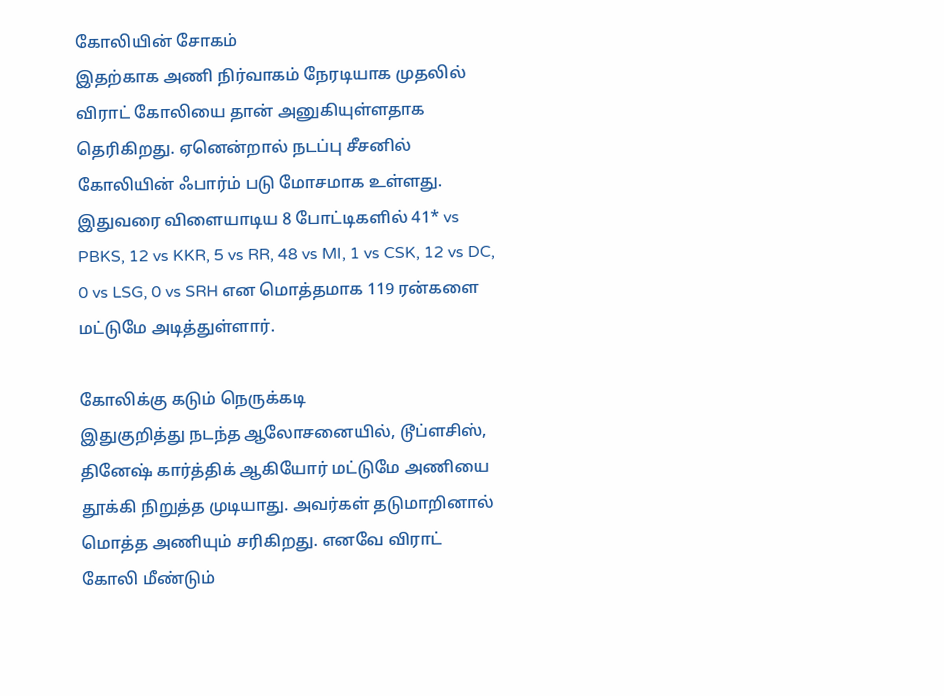கோலியின் சோகம்
இதற்காக அணி நிர்வாகம் நேரடியாக முதலில் விராட் கோலியை தான் அனுகியுள்ளதாக தெரிகிறது. ஏனென்றால் நடப்பு சீசனில் கோலியின் ஃபார்ம் படு மோசமாக உள்ளது. இதுவரை விளையாடிய 8 போட்டிகளில் 41* vs PBKS, 12 vs KKR, 5 vs RR, 48 vs MI, 1 vs CSK, 12 vs DC, 0 vs LSG, 0 vs SRH என மொத்தமாக 119 ரன்களை மட்டுமே அடித்துள்ளார்.

கோலிக்கு கடும் நெருக்கடி
இதுகுறித்து நடந்த ஆலோசனையில், டூப்ளசிஸ், தினேஷ் கார்த்திக் ஆகியோர் மட்டுமே அணியை தூக்கி நிறுத்த முடியாது. அவர்கள் தடுமாறினால் மொத்த அணியும் சரிகிறது. எனவே விராட் கோலி மீண்டும்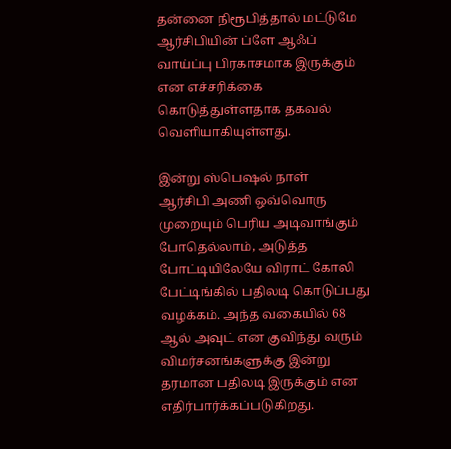தன்னை நிரூபித்தால் மட்டுமே ஆர்சிபியின் ப்ளே ஆஃப் வாய்ப்பு பிரகாசமாக இருக்கும் என எச்சரிக்கை கொடுத்துள்ளதாக தகவல் வெளியாகியுள்ளது.

இன்று ஸ்பெஷல் நாள்
ஆர்சிபி அணி ஒவ்வொரு முறையும் பெரிய அடிவாங்கும் போதெல்லாம், அடுத்த போட்டியிலேயே விராட் கோலி பேட்டிங்கில் பதிலடி கொடுப்பது வழக்கம். அந்த வகையில் 68 ஆல் அவுட் என குவிந்து வரும் விமர்சனங்களுக்கு இன்று தரமான பதிலடி இருக்கும் என எதிர்பார்க்கப்படுகிறது.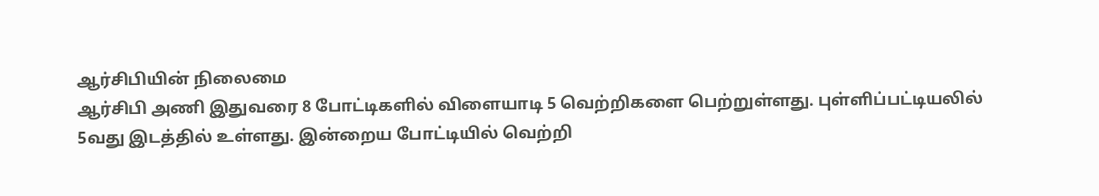ஆர்சிபியின் நிலைமை
ஆர்சிபி அணி இதுவரை 8 போட்டிகளில் விளையாடி 5 வெற்றிகளை பெற்றுள்ளது. புள்ளிப்பட்டியலில் 5வது இடத்தில் உள்ளது. இன்றைய போட்டியில் வெற்றி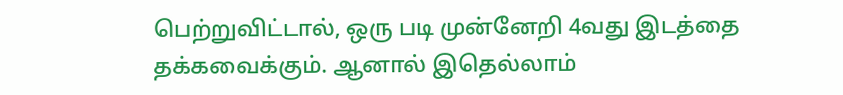பெற்றுவிட்டால், ஒரு படி முன்னேறி 4வது இடத்தை தக்கவைக்கும். ஆனால் இதெல்லாம்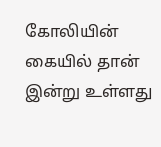கோலியின் கையில் தான் இன்று உள்ளது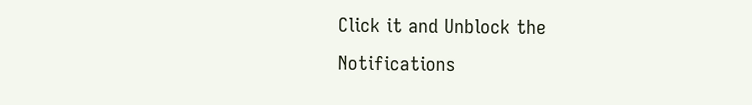Click it and Unblock the Notifications